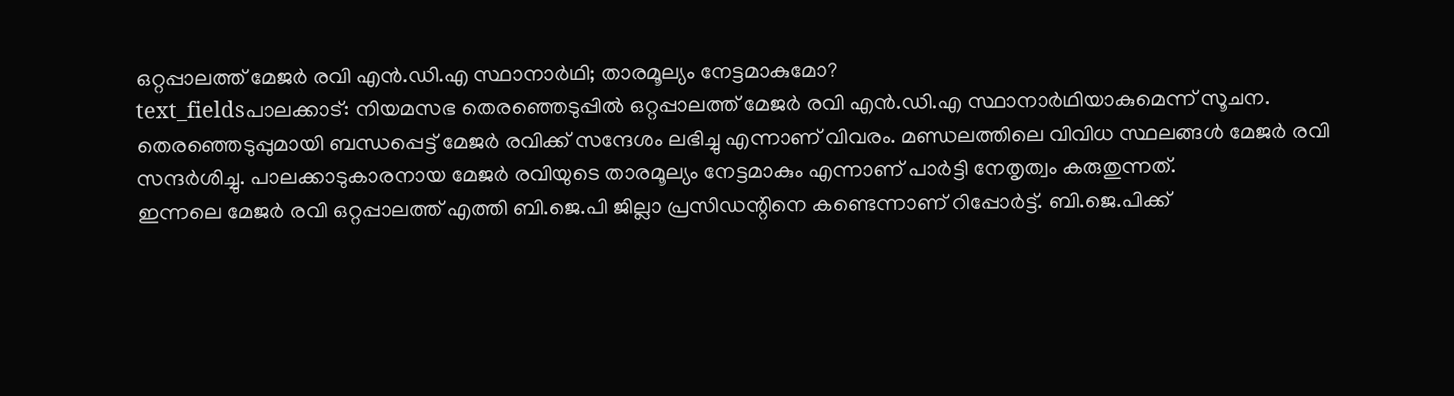ഒറ്റപ്പാലത്ത് മേജർ രവി എൻ.ഡി.എ സ്ഥാനാർഥി; താരമൂല്യം നേട്ടമാകുമോ?
text_fieldsപാലക്കാട്: നിയമസഭ തെരഞ്ഞെടുപ്പിൽ ഒറ്റപ്പാലത്ത് മേജർ രവി എൻ.ഡി.എ സ്ഥാനാർഥിയാകുമെന്ന് സൂചന. തെരഞ്ഞെടുപ്പുമായി ബന്ധപ്പെട്ട് മേജർ രവിക്ക് സന്ദേശം ലഭിച്ചു എന്നാണ് വിവരം. മണ്ഡലത്തിലെ വിവിധ സ്ഥലങ്ങൾ മേജർ രവി സന്ദർശിച്ചു. പാലക്കാടുകാരനായ മേജർ രവിയുടെ താരമൂല്യം നേട്ടമാകും എന്നാണ് പാർട്ടി നേതൃത്വം കരുതുന്നത്.
ഇന്നലെ മേജർ രവി ഒറ്റപ്പാലത്ത് എത്തി ബി.ജെ.പി ജില്ലാ പ്രസിഡന്റിനെ കണ്ടെന്നാണ് റിപ്പോർട്ട്. ബി.ജെ.പിക്ക്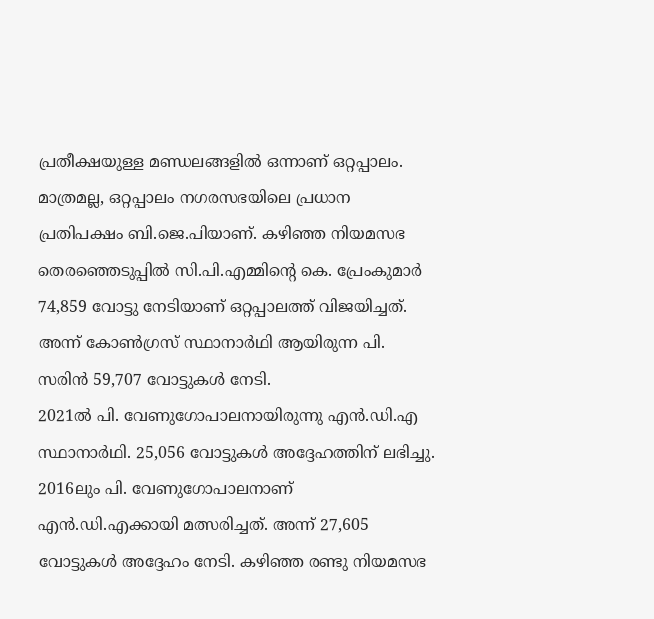പ്രതീക്ഷയുള്ള മണ്ഡലങ്ങളിൽ ഒന്നാണ് ഒറ്റപ്പാലം. മാത്രമല്ല, ഒറ്റപ്പാലം നഗരസഭയിലെ പ്രധാന പ്രതിപക്ഷം ബി.ജെ.പിയാണ്. കഴിഞ്ഞ നിയമസഭ തെരഞ്ഞെടുപ്പിൽ സി.പി.എമ്മിന്റെ കെ. പ്രേംകുമാർ 74,859 വോട്ടു നേടിയാണ് ഒറ്റപ്പാലത്ത് വിജയിച്ചത്. അന്ന് കോൺഗ്രസ് സ്ഥാനാർഥി ആയിരുന്ന പി. സരിൻ 59,707 വോട്ടുകൾ നേടി.
2021ൽ പി. വേണുഗോപാലനായിരുന്നു എൻ.ഡി.എ സ്ഥാനാർഥി. 25,056 വോട്ടുകൾ അദ്ദേഹത്തിന് ലഭിച്ചു. 2016ലും പി. വേണുഗോപാലനാണ് എൻ.ഡി.എക്കായി മത്സരിച്ചത്. അന്ന് 27,605 വോട്ടുകൾ അദ്ദേഹം നേടി. കഴിഞ്ഞ രണ്ടു നിയമസഭ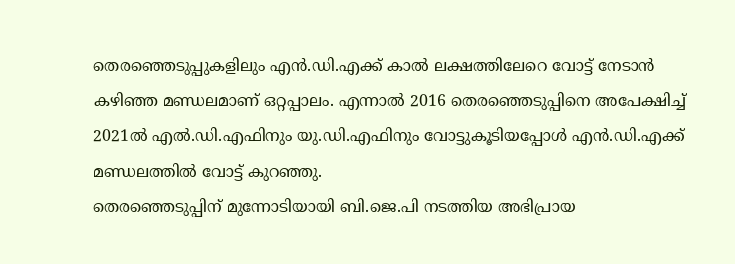തെരഞ്ഞെടുപ്പുകളിലും എൻ.ഡി.എക്ക് കാൽ ലക്ഷത്തിലേറെ വോട്ട് നേടാൻ കഴിഞ്ഞ മണ്ഡലമാണ് ഒറ്റപ്പാലം. എന്നാൽ 2016 തെരഞ്ഞെടുപ്പിനെ അപേക്ഷിച്ച് 2021ൽ എൽ.ഡി.എഫിനും യു.ഡി.എഫിനും വോട്ടുകൂടിയപ്പോൾ എൻ.ഡി.എക്ക് മണ്ഡലത്തിൽ വോട്ട് കുറഞ്ഞു.
തെരഞ്ഞെടുപ്പിന് മുന്നോടിയായി ബി.ജെ.പി നടത്തിയ അഭിപ്രായ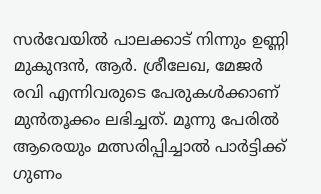സർവേയിൽ പാലക്കാട് നിന്നും ഉണ്ണി മുകുന്ദൻ, ആർ. ശ്രീലേഖ, മേജർ രവി എന്നിവരുടെ പേരുകൾക്കാണ് മുൻതൂക്കം ലഭിച്ചത്. മൂന്നു പേരിൽ ആരെയും മത്സരിപ്പിച്ചാൽ പാർട്ടിക്ക് ഗുണം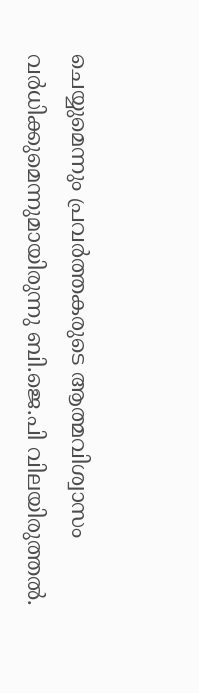ചെയ്യുമെന്നും പ്രവർത്തകരുടെ ആത്മവിശ്വാസം വർധിക്കുമെന്നുമായിരുന്നു ബി.ജെ.പി വിലയിരുത്തൽ.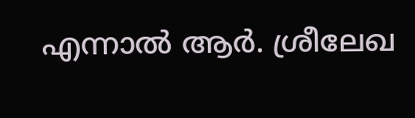എന്നാൽ ആർ. ശ്രീലേഖ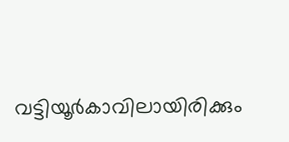വട്ടിയൂർകാവിലായിരിക്കും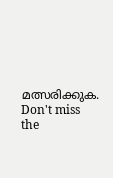മത്സരിക്കുക.
Don't miss the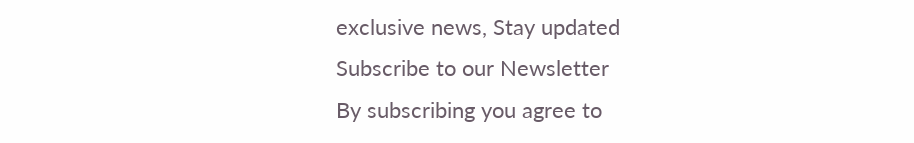exclusive news, Stay updated
Subscribe to our Newsletter
By subscribing you agree to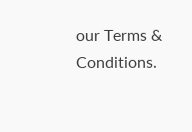our Terms & Conditions.